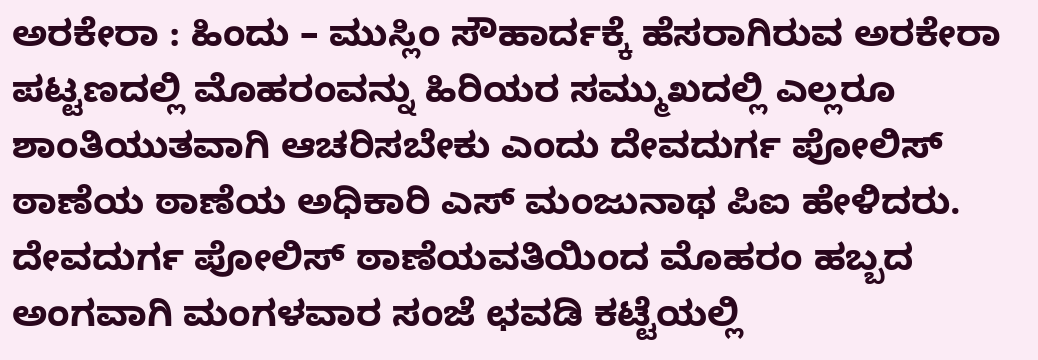ಅರಕೇರಾ : ಹಿಂದು – ಮುಸ್ಲಿಂ ಸೌಹಾರ್ದಕ್ಕೆ ಹೆಸರಾಗಿರುವ ಅರಕೇರಾ ಪಟ್ಟಣದಲ್ಲಿ ಮೊಹರಂವನ್ನು ಹಿರಿಯರ ಸಮ್ಮುಖದಲ್ಲಿ ಎಲ್ಲರೂ ಶಾಂತಿಯುತವಾಗಿ ಆಚರಿಸಬೇಕು ಎಂದು ದೇವದುರ್ಗ ಪೋಲಿಸ್ ಠಾಣೆಯ ಠಾಣೆಯ ಅಧಿಕಾರಿ ಎಸ್ ಮಂಜುನಾಥ ಪಿಐ ಹೇಳಿದರು.
ದೇವದುರ್ಗ ಪೋಲಿಸ್ ಠಾಣೆಯವತಿಯಿಂದ ಮೊಹರಂ ಹಬ್ಬದ ಅಂಗವಾಗಿ ಮಂಗಳವಾರ ಸಂಜೆ ಛವಡಿ ಕಟ್ಟೆಯಲ್ಲಿ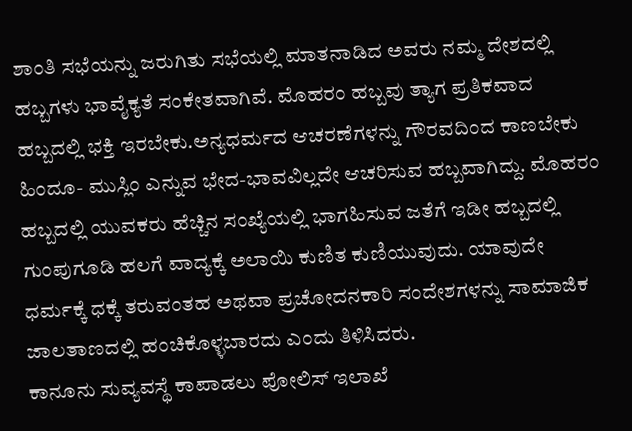ಶಾಂತಿ ಸಭೆಯನ್ನು ಜರುಗಿತು ಸಭೆಯಲ್ಲಿ ಮಾತನಾಡಿದ ಅವರು ನಮ್ಮ ದೇಶದಲ್ಲಿ ಹಬ್ಬಗಳು ಭಾವೈಕ್ಯತೆ ಸಂಕೇತವಾಗಿವೆ. ಮೊಹರಂ ಹಬ್ಬವು ತ್ಯಾಗ ಪ್ರತಿಕವಾದ ಹಬ್ಬದಲ್ಲಿ ಭಕ್ತಿ ಇರಬೇಕು.ಅನ್ಯಧರ್ಮದ ಆಚರಣೆಗಳನ್ನು ಗೌರವದಿಂದ ಕಾಣಬೇಕು ಹಿಂದೂ- ಮುಸ್ಲಿಂ ಎನ್ನುವ ಭೇದ-ಭಾವವಿಲ್ಲದೇ ಆಚರಿಸುವ ಹಬ್ಬವಾಗಿದ್ದು. ಮೊಹರಂ ಹಬ್ಬದಲ್ಲಿ ಯುವಕರು ಹೆಚ್ಚಿನ ಸಂಖ್ಯೆಯಲ್ಲಿ ಭಾಗಹಿಸುವ ಜತೆಗೆ ಇಡೀ ಹಬ್ಬದಲ್ಲಿ ಗುಂಪುಗೂಡಿ ಹಲಗೆ ವಾದ್ಯಕ್ಕೆ ಅಲಾಯಿ ಕುಣಿತ ಕುಣಿಯುವುದು. ಯಾವುದೇ ಧರ್ಮಕ್ಕೆ ಧಕ್ಕೆ ತರುವಂತಹ ಅಥವಾ ಪ್ರಚೋದನಕಾರಿ ಸಂದೇಶಗಳನ್ನು ಸಾಮಾಜಿಕ ಜಾಲತಾಣದಲ್ಲಿ ಹಂಚಿಕೊಳ್ಳಬಾರದು ಎಂದು ತಿಳಿಸಿದರು.
ಕಾನೂನು ಸುವ್ಯವಸ್ಥೆ ಕಾಪಾಡಲು ಪೋಲಿಸ್ ಇಲಾಖೆ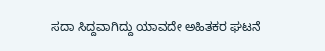ಸದಾ ಸಿದ್ದವಾಗಿದ್ದು ಯಾವದೇ ಅಹಿತಕರ ಘಟನೆ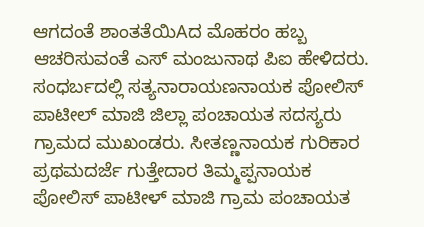ಆಗದಂತೆ ಶಾಂತತೆಯಿAದ ಮೊಹರಂ ಹಬ್ಬ ಆಚರಿಸುವಂತೆ ಎಸ್ ಮಂಜುನಾಥ ಪಿಐ ಹೇಳಿದರು.
ಸಂಧರ್ಬದಲ್ಲಿ ಸತ್ಯನಾರಾಯಣನಾಯಕ ಪೋಲಿಸ್ ಪಾಟೀಲ್ ಮಾಜಿ ಜಿಲ್ಲಾ ಪಂಚಾಯತ ಸದಸ್ಯರು ಗ್ರಾಮದ ಮುಖಂಡರು. ಸೀತಣ್ಣನಾಯಕ ಗುರಿಕಾರ ಪ್ರಥಮದರ್ಜೆ ಗುತ್ತೇದಾರ ತಿಮ್ಮಪ್ಪನಾಯಕ ಪೋಲಿಸ್ ಪಾಟೀಳ್ ಮಾಜಿ ಗ್ರಾಮ ಪಂಚಾಯತ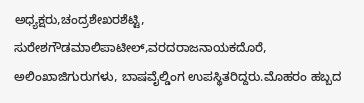ಅಧ್ಯಕ್ಷರು,ಚಂದ್ರಶೇಖರಶೆಟ್ಟಿ, ಸುರೇಶಗೌಡಮಾಲಿಪಾಟೀಲ್,ವರದರಾಜನಾಯಕದೊರೆ, ಅಲಿಂಖಾಜಿಗುರುಗಳು, ಬಾಷವೈಲ್ಡಿಂಗ ಉಪಸ್ಥಿತರಿದ್ದರು.ಮೊಹರಂ ಹಬ್ಬದ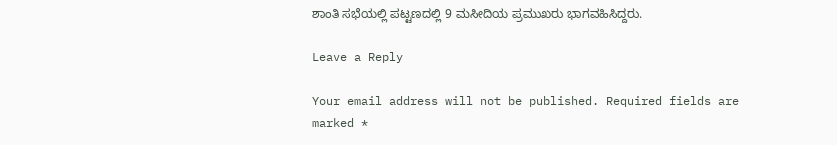ಶಾಂತಿ ಸಭೆಯಲ್ಲಿ ಪಟ್ಟಣದಲ್ಲಿ 9 ಮಸೀದಿಯ ಪ್ರಮುಖರು ಭಾಗವಹಿಸಿದ್ದರು.

Leave a Reply

Your email address will not be published. Required fields are marked *